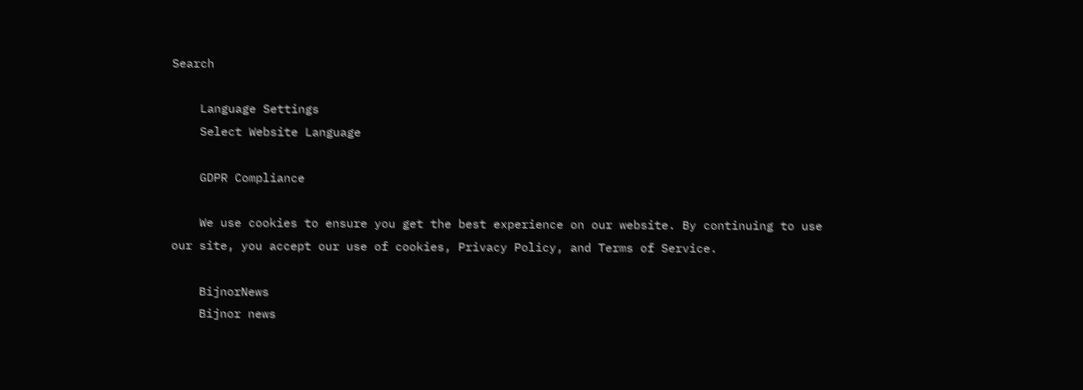Search

    Language Settings
    Select Website Language

    GDPR Compliance

    We use cookies to ensure you get the best experience on our website. By continuing to use our site, you accept our use of cookies, Privacy Policy, and Terms of Service.

    BijnorNews
    Bijnor news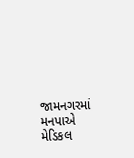જામનગરમાં મનપાએ મેડિકલ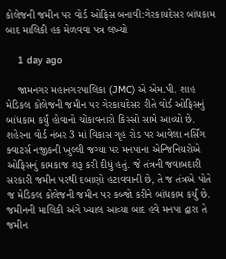કોલેજની જમીન પર વોર્ડ ઓફિસ બનાવી:ગેરકાયદેસર બાંધકામ બાદ માલિકી હક મેળવવા પત્ર લખ્યો

    1 day ago

    જામનગર મહાનગરપાલિકા (JMC) એ એમ.પી. શાહ મેડિકલ કોલેજની જમીન પર ગેરકાયદેસર રીતે વોર્ડ ઓફિસનું બાંધકામ કર્યું હોવાનો ચોંકાવનારો કિસ્સો સામે આવ્યો છે. શહેરના વોર્ડ નંબર 3 માં વિકાસ ગૃહ રોડ પર આવેલા નર્સિંગ ક્વાટર્સ નજીકની ખુલ્લી જગ્યા પર મનપાના એન્જિનિયરોએ ઓફિસનું કામકાજ શરૂ કરી દીધું હતું. જે તંત્રની જવાબદારી સરકારી જમીન પરથી દબાણો હટાવવાની છે, તે જ તંત્રએ પોતે જ મેડિકલ કોલેજની જમીન પર કબ્જો કરીને બાંધકામ કર્યું છે. જમીનની માલિકી અંગે ખ્યાલ આવ્યા બાદ હવે મનપા દ્વારા તે જમીન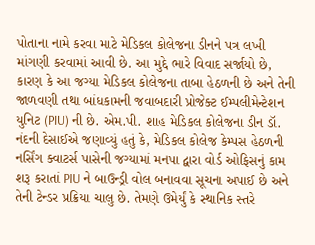પોતાના નામે કરવા માટે મેડિકલ કોલેજના ડીનને પત્ર લખી માંગણી કરવામાં આવી છે. આ મુદ્દે ભારે વિવાદ સર્જાયો છે, કારણ કે આ જગ્યા મેડિકલ કોલેજના તાબા હેઠળની છે અને તેની જાળવણી તથા બાંધકામની જવાબદારી પ્રોજેક્ટ ઈમ્પલીમેન્ટેશન યુનિટ (PIU) ની છે. એમ.પી. શાહ મેડિકલ કોલેજના ડીન ડૉ. નંદની દેસાઈએ જણાવ્યું હતું કે, મેડિકલ કોલેજ કેમ્પસ હેઠળની નર્સિંગ ક્વાટર્સ પાસેની જગ્યામાં મનપા દ્વારા વોર્ડ ઓફિસનું કામ શરૂ કરાતાં PIU ને બાઉન્ડ્રી વોલ બનાવવા સૂચના અપાઈ છે અને તેની ટેન્ડર પ્રક્રિયા ચાલુ છે. તેમણે ઉમેર્યું કે સ્થાનિક સ્તરે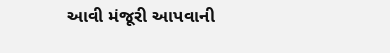આવી મંજૂરી આપવાની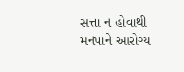સત્તા ન હોવાથી મનપાને આરોગ્ય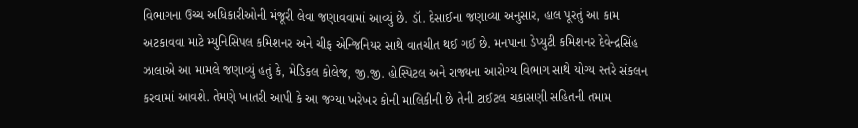વિભાગના ઉચ્ચ અધિકારીઓની મંજૂરી લેવા જણાવવામાં આવ્યું છે. ડૉ. દેસાઈના જણાવ્યા અનુસાર, હાલ પૂરતું આ કામ અટકાવવા માટે મ્યુનિસિપલ કમિશનર અને ચીફ એન્જિનિયર સાથે વાતચીત થઈ ગઈ છે. મનપાના ડેપ્યુટી કમિશનર દેવેન્દ્રસિંહ ઝાલાએ આ મામલે જણાવ્યું હતું કે, મેડિકલ કોલેજ, જી.જી. હોસ્પિટલ અને રાજ્યના આરોગ્ય વિભાગ સાથે યોગ્ય સ્તરે સંકલન કરવામાં આવશે. તેમણે ખાતરી આપી કે આ જગ્યા ખરેખર કોની માલિકીની છે તેની ટાઈટલ ચકાસણી સહિતની તમામ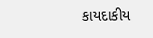કાયદાકીય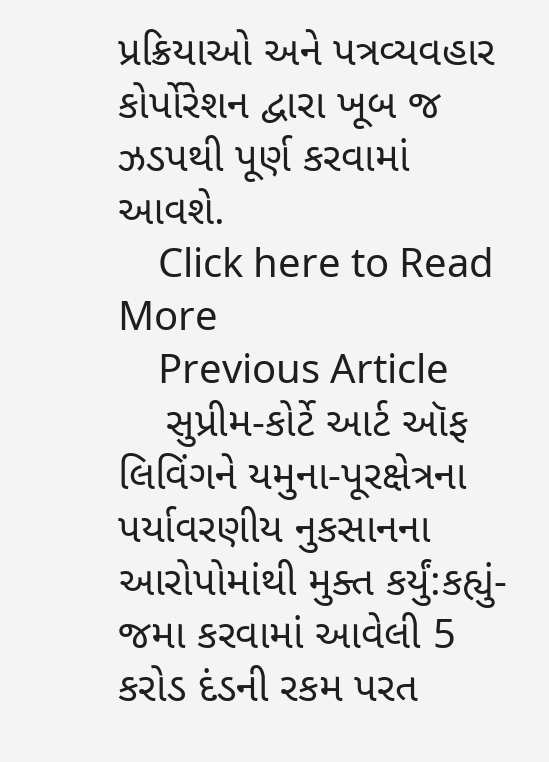પ્રક્રિયાઓ અને પત્રવ્યવહાર કોર્પોરેશન દ્વારા ખૂબ જ ઝડપથી પૂર્ણ કરવામાં આવશે.
    Click here to Read More
    Previous Article
    સુપ્રીમ-કોર્ટે આર્ટ ઑફ લિવિંગને યમુના-પૂરક્ષેત્રના પર્યાવરણીય નુકસાનના આરોપોમાંથી મુક્ત કર્યું:કહ્યું- જમા કરવામાં આવેલી 5 કરોડ દંડની રકમ પરત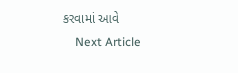કરવામાં આવે
    Next Article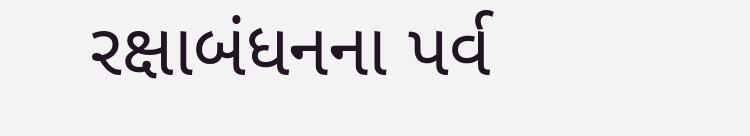રક્ષાબંધનના પર્વ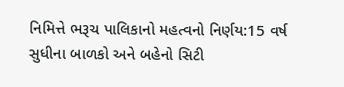નિમિત્તે ભરૂચ પાલિકાનો મહત્વનો નિર્ણય:15 વર્ષ સુધીના બાળકો અને બહેનો સિટી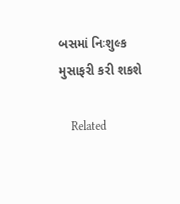બસમાં નિઃશુલ્ક મુસાફરી કરી શકશે

    Related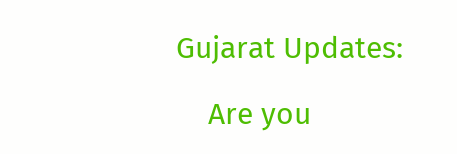Gujarat Updates:

    Are you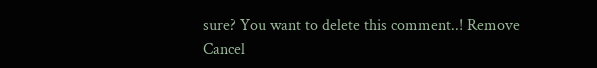sure? You want to delete this comment..! Remove Cancel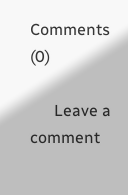Comments (0)

      Leave a comment